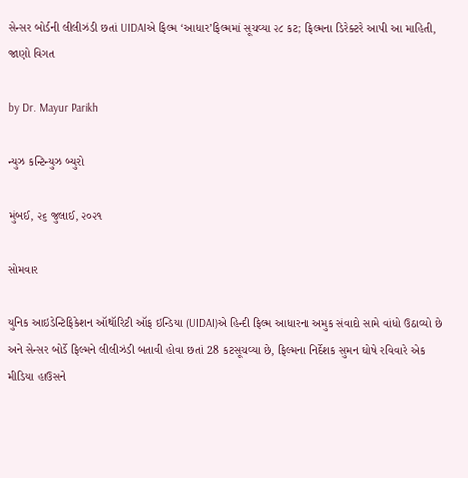સેન્સર બોર્ડની લીલીઝંડી છતાં UIDAIએ ફિલ્મ ‘આધાર’ફિલ્મમાં સૂચવ્યા ૨૮ કટ; ફિલ્મના ડિરેક્ટરે આપી આ માહિતી, જાણો વિગત

by Dr. Mayur Parikh

ન્યુઝ કન્ટિન્યુઝ બ્યુરો

મુંબઈ, ૨૬ જુલાઈ, ૨૦૨૧

સોમવાર

યુનિક આઇડેન્ટિફિકેશન ઑથૉરિટી ઑફ ઇન્ડિયા (UIDAI)એ હિન્દી ફિલ્મ આધારના અમુક સંવાદો સામે વાંધો ઉઠાવ્યો છે અને સેન્સર બોર્ડે ફિલ્મને લીલીઝંડી બતાવી હોવા છતાં 28 કટસૂચવ્યા છે, ફિલ્મના નિર્દેશક સુમન ઘોષે રવિવારે એક મીડિયા હાઉસને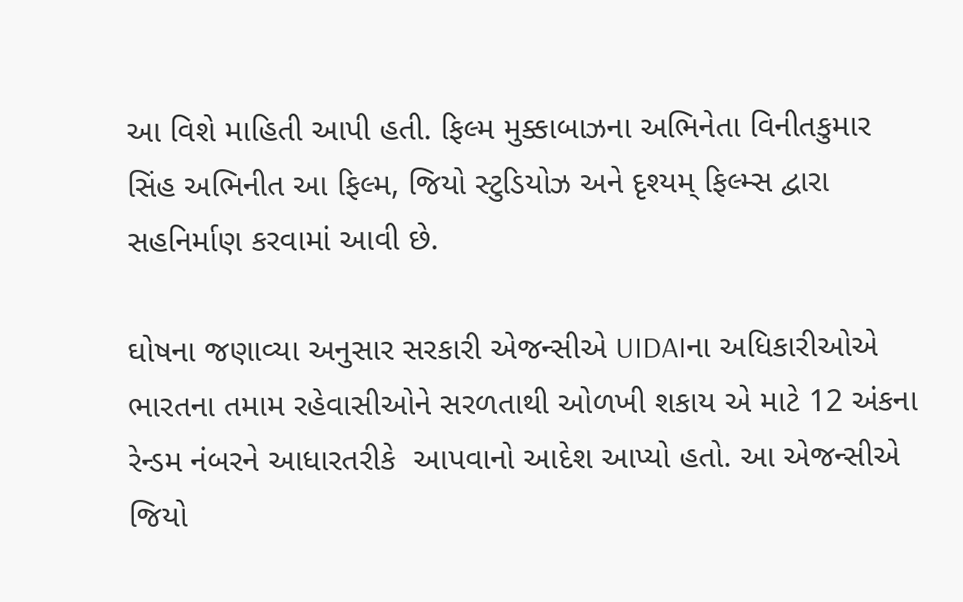આ વિશે માહિતી આપી હતી. ફિલ્મ મુક્કાબાઝના અભિનેતા વિનીતકુમાર સિંહ અભિનીત આ ફિલ્મ, જિયો સ્ટુડિયોઝ અને દૃશ્યમ્ ફિલ્મ્સ દ્વારા સહનિર્માણ કરવામાં આવી છે.

ઘોષના જણાવ્યા અનુસાર સરકારી એજન્સીએ UIDAIના અધિકારીઓએ ભારતના તમામ રહેવાસીઓને સરળતાથી ઓળખી શકાય એ માટે 12 અંકના રેન્ડમ નંબરને આધારતરીકે  આપવાનો આદેશ આપ્યો હતો. આ એજન્સીએ જિયો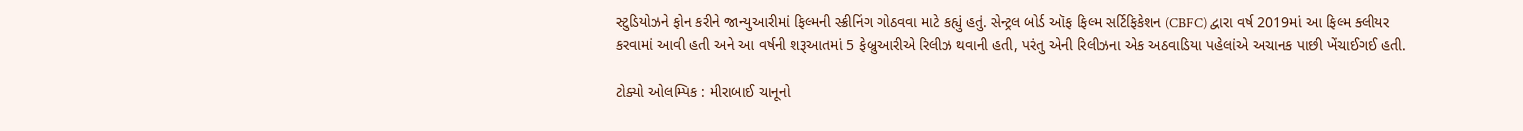સ્ટુડિયોઝને ફોન કરીને જાન્યુઆરીમાં ફિલ્મની સ્ક્રીનિંગ ગોઠવવા માટે કહ્યું હતું. સેન્ટ્રલ બોર્ડ ઑફ ફિલ્મ સર્ટિફિકેશન (CBFC) દ્વારા વર્ષ 2019માં આ ફિલ્મ ક્લીયર કરવામાં આવી હતી અને આ વર્ષની શરૂઆતમાં 5 ફેબ્રુઆરીએ રિલીઝ થવાની હતી, પરંતુ એની રિલીઝના એક અઠવાડિયા પહેલાંએ અચાનક પાછી ખેંચાઈગઈ હતી.

ટોક્યો ઓલમ્પિક : મીરાબાઈ ચાનૂનો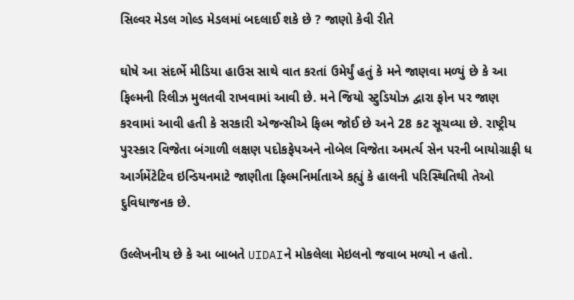સિલ્વર મેડલ ગોલ્ડ મેડલમાં બદલાઈ શકે છે ? જાણો કેવી રીતે

ઘોષે આ સંદર્ભે મીડિયા હાઉસ સાથે વાત કરતાં ઉમેર્યું હતું કે મને જાણવા મળ્યું છે કે આ ફિલ્મની રિલીઝ મુલતવી રાખવામાં આવી છે. મને જિયો સ્ટુડિયોઝ દ્વારા ફોન પર જાણ કરવામાં આવી હતી કે સરકારી એજન્સીએ ફિલ્મ જોઈ છે અને 28 કટ સૂચવ્યા છે. રાષ્ટ્રીય પુરસ્કાર વિજેતા બંગાળી લક્ષણ પદોકફેપઅને નોબેલ વિજેતા અમર્ત્ય સેન પરની બાયોગ્રાફી ધ આર્ગમેંટેટિવ ઇન્ડિયનમાટે જાણીતા ફિલ્મનિર્માતાએ કહ્યું કે હાલની પરિસ્થિતિથી તેઓ દુવિધાજનક છે.

ઉલ્લેખનીય છે કે આ બાબતે UIDAIને મોકલેલા મેઇલનો જવાબ મળ્યો ન હતો.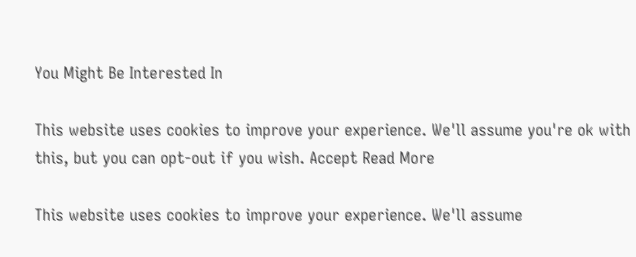You Might Be Interested In

This website uses cookies to improve your experience. We'll assume you're ok with this, but you can opt-out if you wish. Accept Read More

This website uses cookies to improve your experience. We'll assume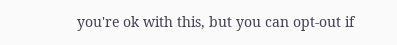you're ok with this, but you can opt-out if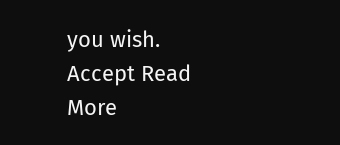you wish. Accept Read More